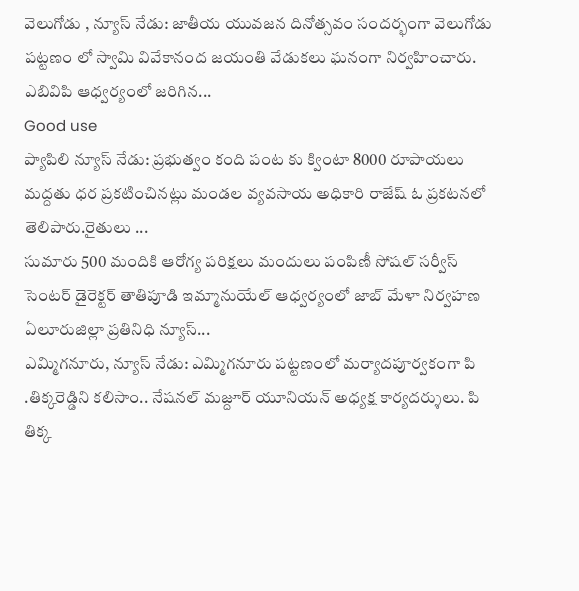వెలుగోడు , న్యూస్ నేడు: జాతీయ యువజన దినోత్సవం సందర్భంగా వెలుగోడు పట్టణం లో స్వామి వివేకానంద జయంతి వేడుకలు ఘనంగా నిర్వహించారు. ఎబివిపి ఆధ్వర్యంలో జరిగిన...
Good use
ప్యాపిలి న్యూస్ నేడు: ప్రభుత్వం కంది పంట కు క్వింటా 8000 రూపాయలు మద్దతు ధర ప్రకటించినట్లు మండల వ్యవసాయ అధికారి రాజేష్ ఓ ప్రకటనలో తెలిపారు.రైతులు ...
సుమారు 500 మందికి ఆరోగ్య పరిక్షలు మందులు పంపిణీ సోషల్ సర్వీస్ సెంటర్ డైరెక్టర్ తాతిపూడి ఇమ్మానుయేల్ ఆధ్వర్యంలో జాబ్ మేళా నిర్వహణ ఏలూరుజిల్లా ప్రతినిధి న్యూస్...
ఎమ్మిగనూరు, న్యూస్ నేడు: ఎమ్మిగనూరు పట్టణంలో మర్యాదపూర్వకంగా పి .తిక్కరెడ్డిని కలిసాం.. నేషనల్ మజ్దూర్ యూనియన్ అధ్యక్ష కార్యదర్శులు. పి తిక్క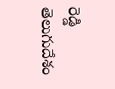రెడ్డి తెలుగుదేశం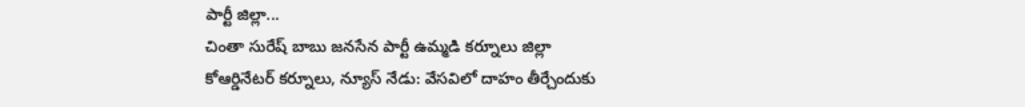పార్టీ జిల్లా...
చింతా సురేష్ బాబు జనసేన పార్టీ ఉమ్మడి కర్నూలు జిల్లా కోఆర్డినేటర్ కర్నూలు, న్యూస్ నేడు: వేసవిలో దాహం తీర్చేందుకు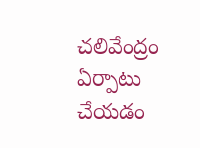చలివేంద్రం ఏర్పాటు చేయడం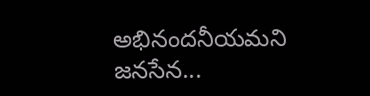అభినందనీయమని జనసేన...